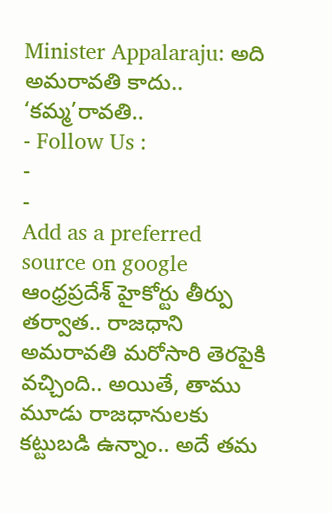Minister Appalaraju: అది అమరావతి కాదు.. ‘కమ్మ’రావతి..
- Follow Us :
-
-
Add as a preferred
source on google
ఆంధ్రప్రదేశ్ హైకోర్టు తీర్పు తర్వాత.. రాజధాని అమరావతి మరోసారి తెరపైకి వచ్చింది.. అయితే, తాము మూడు రాజధానులకు కట్టుబడి ఉన్నాం.. అదే తమ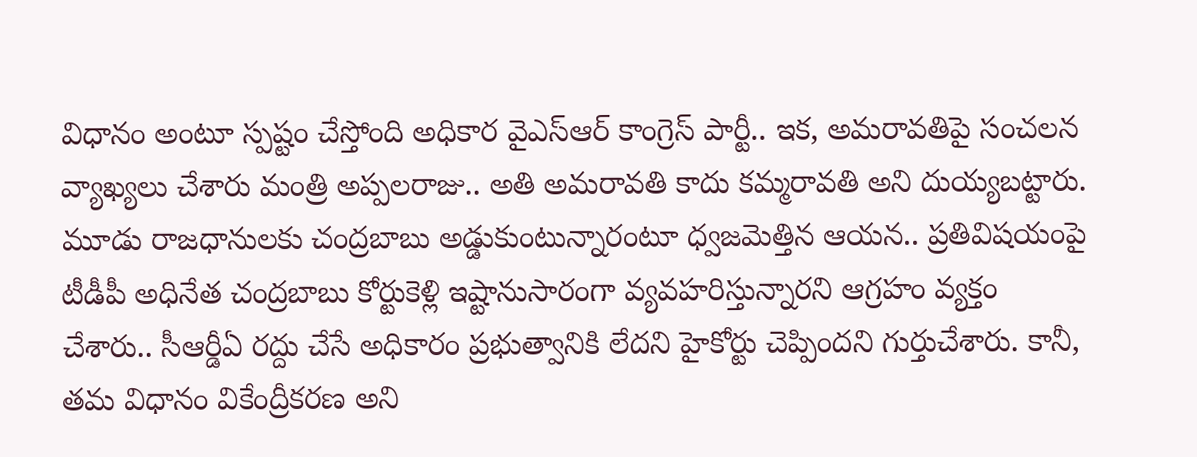విధానం అంటూ స్పష్టం చేస్తోంది అధికార వైఎస్ఆర్ కాంగ్రెస్ పార్టీ.. ఇక, అమరావతిపై సంచలన వ్యాఖ్యలు చేశారు మంత్రి అప్పలరాజు.. అతి అమరావతి కాదు కమ్మరావతి అని దుయ్యబట్టారు. మూడు రాజధానులకు చంద్రబాబు అడ్డుకుంటున్నారంటూ ధ్వజమెత్తిన ఆయన.. ప్రతివిషయంపై టీడీపీ అధినేత చంద్రబాబు కోర్టుకెళ్లి ఇష్టానుసారంగా వ్యవహరిస్తున్నారని ఆగ్రహం వ్యక్తం చేశారు.. సీఆర్డీఏ రద్దు చేసే అధికారం ప్రభుత్వానికి లేదని హైకోర్టు చెప్పిందని గుర్తుచేశారు. కానీ, తమ విధానం వికేంద్రీకరణ అని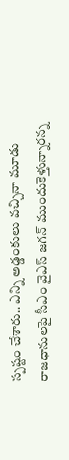స్పష్టం చేశారు.. ఎన్ని అడ్డంకులు వచ్చినా మూడు రాజధానులపై సీఎం వైఎస్ జగన్ ముందుకెళ్తున్నారన్న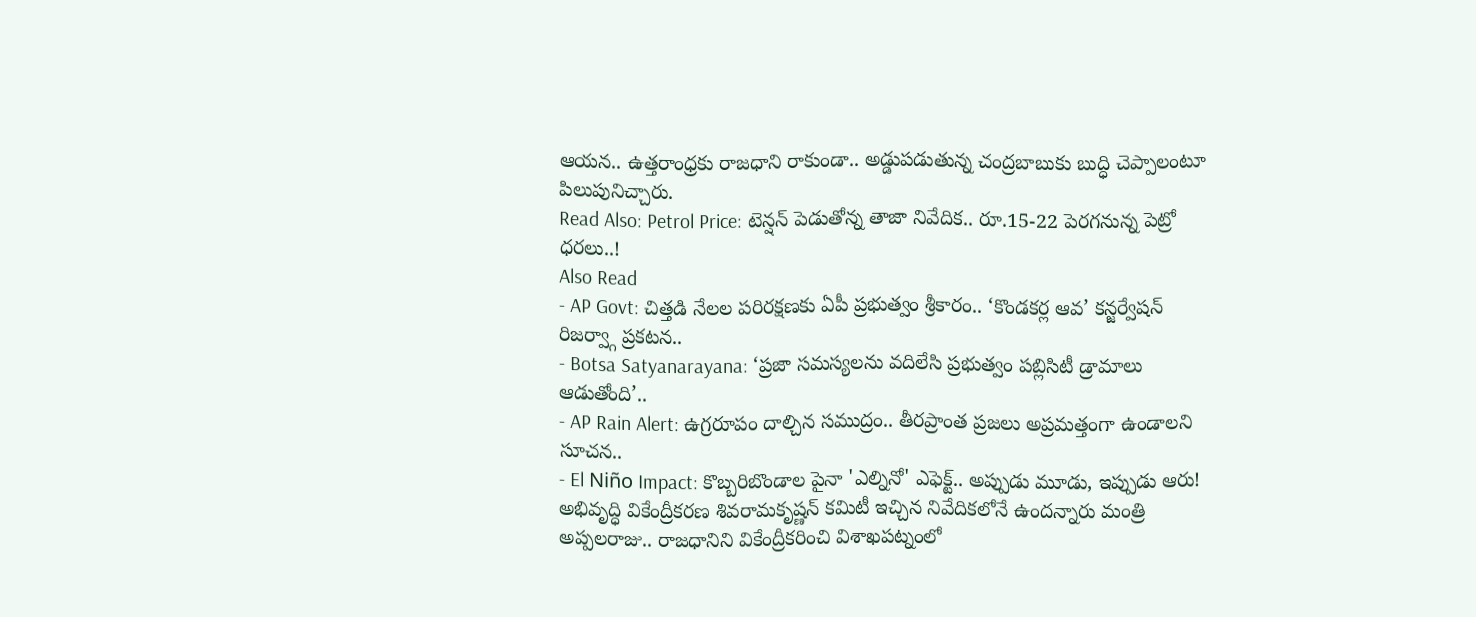ఆయన.. ఉత్తరాంధ్రకు రాజధాని రాకుండా.. అడ్డుపడుతున్న చంద్రబాబుకు బుద్ధి చెప్పాలంటూ పిలుపునిచ్చారు.
Read Also: Petrol Price: టెన్షన్ పెడుతోన్న తాజా నివేదిక.. రూ.15-22 పెరగనున్న పెట్రో ధరలు..!
Also Read
- AP Govt: చిత్తడి నేలల పరిరక్షణకు ఏపీ ప్రభుత్వం శ్రీకారం.. ‘కొండకర్ల ఆవ’ కన్జర్వేషన్ రిజర్వ్గా ప్రకటన..
- Botsa Satyanarayana: ‘ప్రజా సమస్యలను వదిలేసి ప్రభుత్వం పబ్లిసిటీ డ్రామాలు ఆడుతోంది’..
- AP Rain Alert: ఉగ్రరూపం దాల్చిన సముద్రం.. తీరప్రాంత ప్రజలు అప్రమత్తంగా ఉండాలని సూచన..
- El Niño Impact: కొబ్బరిబొండాల పైనా 'ఎల్నినో' ఎఫెక్ట్.. అప్పుడు మూడు, ఇప్పుడు ఆరు!
అభివృద్ధి వికేంద్రీకరణ శివరామకృష్ణన్ కమిటీ ఇచ్చిన నివేదికలోనే ఉందన్నారు మంత్రి అప్పలరాజు.. రాజధానిని వికేంద్రీకరించి విశాఖపట్నంలో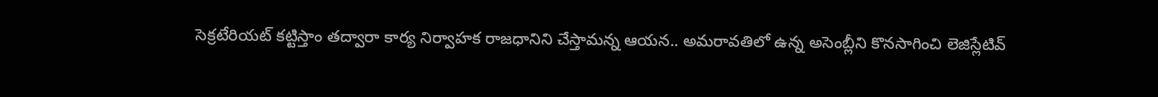సెక్రటేరియట్ కట్టిస్తాం తద్వారా కార్య నిర్వాహక రాజధానిని చేస్తామన్న ఆయన.. అమరావతిలో ఉన్న అసెంబ్లీని కొనసాగించి లెజిస్లేటివ్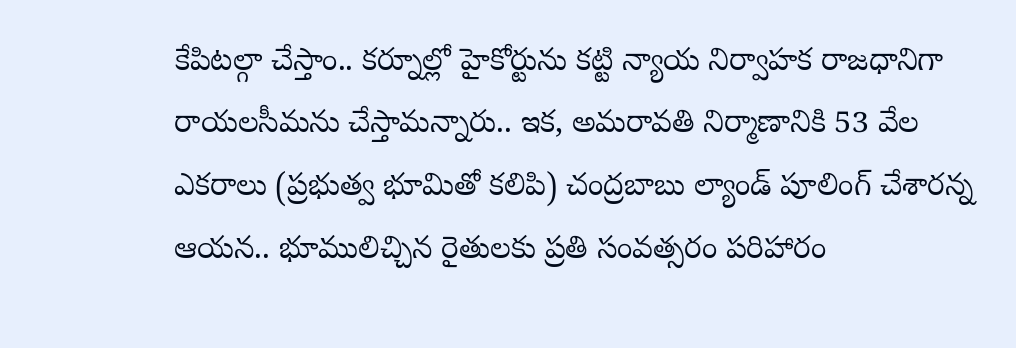కేపిటల్గా చేస్తాం.. కర్నూల్లో హైకోర్టును కట్టి న్యాయ నిర్వాహక రాజధానిగా రాయలసీమను చేస్తామన్నారు.. ఇక, అమరావతి నిర్మాణానికి 53 వేల ఎకరాలు (ప్రభుత్వ భూమితో కలిపి) చంద్రబాబు ల్యాండ్ పూలింగ్ చేశారన్న ఆయన.. భూములిచ్చిన రైతులకు ప్రతి సంవత్సరం పరిహారం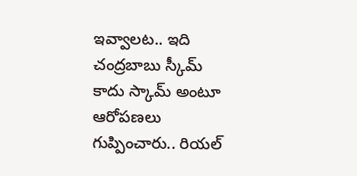ఇవ్వాలట.. ఇది చంద్రబాబు స్కీమ్ కాదు స్కామ్ అంటూ ఆరోపణలు గుప్పించారు.. రియల్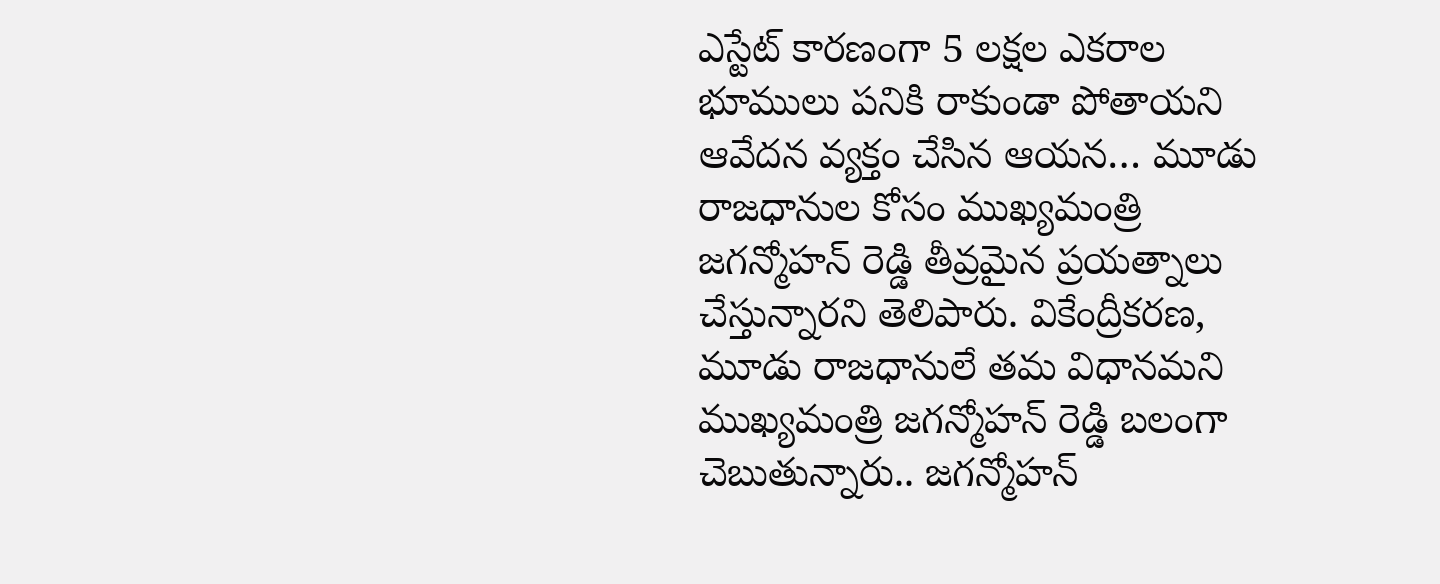ఎస్టేట్ కారణంగా 5 లక్షల ఎకరాల భూములు పనికి రాకుండా పోతాయని ఆవేదన వ్యక్తం చేసిన ఆయన… మూడు రాజధానుల కోసం ముఖ్యమంత్రి జగన్మోహన్ రెడ్డి తీవ్రమైన ప్రయత్నాలు చేస్తున్నారని తెలిపారు. వికేంద్రీకరణ, మూడు రాజధానులే తమ విధానమని ముఖ్యమంత్రి జగన్మోహన్ రెడ్డి బలంగా చెబుతున్నారు.. జగన్మోహన్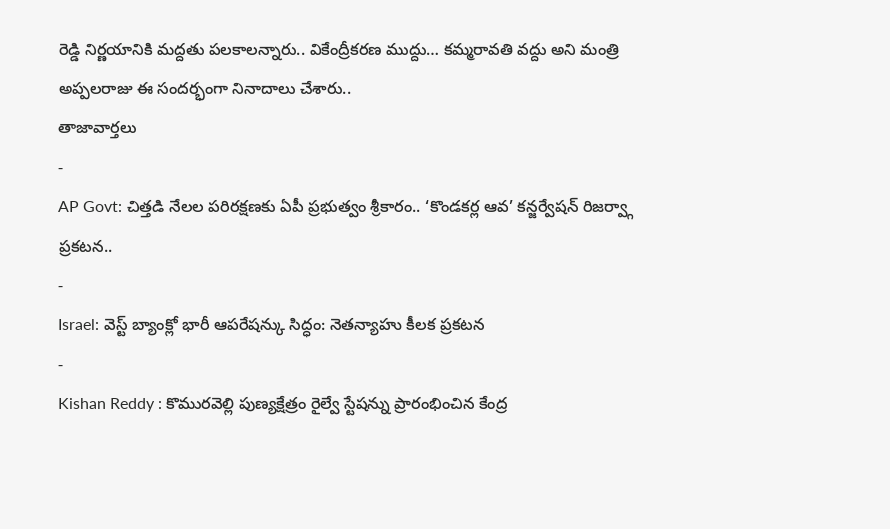రెడ్డి నిర్ణయానికి మద్దతు పలకాలన్నారు.. వికేంద్రీకరణ ముద్దు… కమ్మరావతి వద్దు అని మంత్రి అప్పలరాజు ఈ సందర్భంగా నినాదాలు చేశారు..
తాజావార్తలు
-
AP Govt: చిత్తడి నేలల పరిరక్షణకు ఏపీ ప్రభుత్వం శ్రీకారం.. ‘కొండకర్ల ఆవ’ కన్జర్వేషన్ రిజర్వ్గా ప్రకటన..
-
Israel: వెస్ట్ బ్యాంక్లో భారీ ఆపరేషన్కు సిద్ధం: నెతన్యాహు కీలక ప్రకటన
-
Kishan Reddy : కొమురవెల్లి పుణ్యక్షేత్రం రైల్వే స్టేషన్ను ప్రారంభించిన కేంద్ర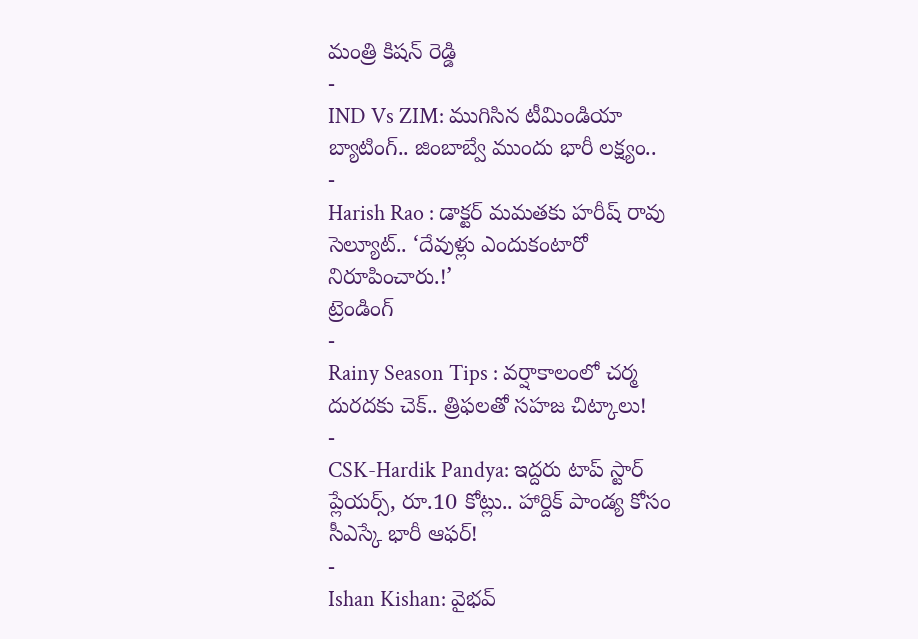మంత్రి కిషన్ రెడ్డి
-
IND Vs ZIM: ముగిసిన టీమిండియా బ్యాటింగ్.. జింబాబ్వే ముందు భారీ లక్ష్యం..
-
Harish Rao : డాక్టర్ మమతకు హరీష్ రావు సెల్యూట్.. ‘దేవుళ్లు ఎందుకంటారో నిరూపించారు.!’
ట్రెండింగ్
-
Rainy Season Tips : వర్షాకాలంలో చర్మ దురదకు చెక్.. త్రిఫలతో సహజ చిట్కాలు!
-
CSK-Hardik Pandya: ఇద్దరు టాప్ స్టార్ ప్లేయర్స్, రూ.10 కోట్లు.. హార్దిక్ పాండ్య కోసం సీఎస్కే భారీ ఆఫర్!
-
Ishan Kishan: వైభవ్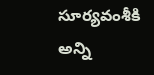సూర్యవంశీకి అన్ని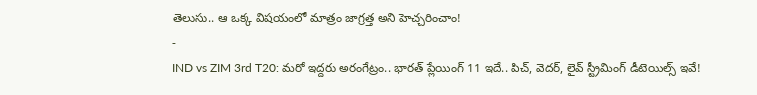తెలుసు.. ఆ ఒక్క విషయంలో మాత్రం జాగ్రత్త అని హెచ్చరించాం!
-
IND vs ZIM 3rd T20: మరో ఇద్దరు అరంగేట్రం.. భారత్ ప్లేయింగ్ 11 ఇదే.. పిచ్, వెదర్, లైవ్ స్ట్రీమింగ్ డీటెయిల్స్ ఇవే!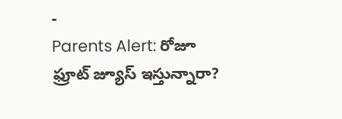-
Parents Alert: రోజూ ఫ్రూట్ జ్యూస్ ఇస్తున్నారా?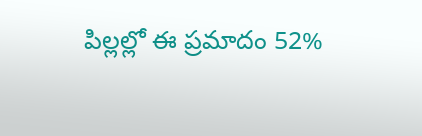పిల్లల్లో ఈ ప్రమాదం 52%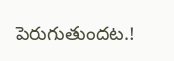పెరుగుతుందట.!